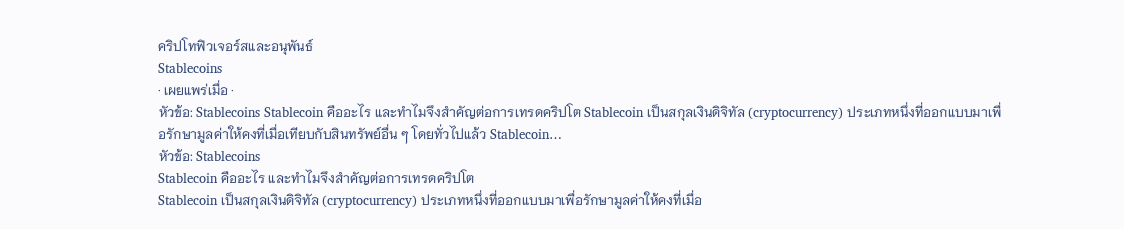คริปโทฟิวเจอร์สและอนุพันธ์
Stablecoins
· เผยแพร่เมื่อ ·
หัวข้อ: Stablecoins Stablecoin คืออะไร และทำไมจึงสำคัญต่อการเทรดคริปโต Stablecoin เป็นสกุลเงินดิจิทัล (cryptocurrency) ประเภทหนึ่งที่ออกแบบมาเพื่อรักษามูลค่าให้คงที่เมื่อเทียบกับสินทรัพย์อื่น ๆ โดยทั่วไปแล้ว Stablecoin…
หัวข้อ: Stablecoins
Stablecoin คืออะไร และทำไมจึงสำคัญต่อการเทรดคริปโต
Stablecoin เป็นสกุลเงินดิจิทัล (cryptocurrency) ประเภทหนึ่งที่ออกแบบมาเพื่อรักษามูลค่าให้คงที่เมื่อ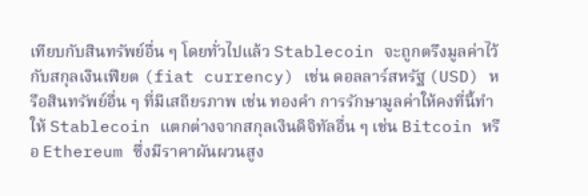เทียบกับสินทรัพย์อื่น ๆ โดยทั่วไปแล้ว Stablecoin จะถูกตรึงมูลค่าไว้กับสกุลเงินเฟียต (fiat currency) เช่น ดอลลาร์สหรัฐ (USD) หรือสินทรัพย์อื่น ๆ ที่มีเสถียรภาพ เช่น ทองคำ การรักษามูลค่าให้คงที่นี้ทำให้ Stablecoin แตกต่างจากสกุลเงินดิจิทัลอื่น ๆ เช่น Bitcoin หรือ Ethereum ซึ่งมีราคาผันผวนสูง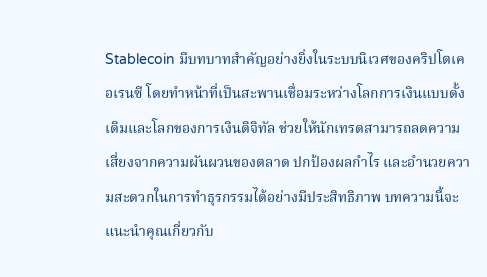Stablecoin มีบทบาทสำคัญอย่างยิ่งในระบบนิเวศของคริปโตเคอเรนซี โดยทำหน้าที่เป็นสะพานเชื่อมระหว่างโลกการเงินแบบดั้งเดิมและโลกของการเงินดิจิทัล ช่วยให้นักเทรดสามารถลดความเสี่ยงจากความผันผวนของตลาด ปกป้องผลกำไร และอำนวยความสะดวกในการทำธุรกรรมได้อย่างมีประสิทธิภาพ บทความนี้จะแนะนำคุณเกี่ยวกับ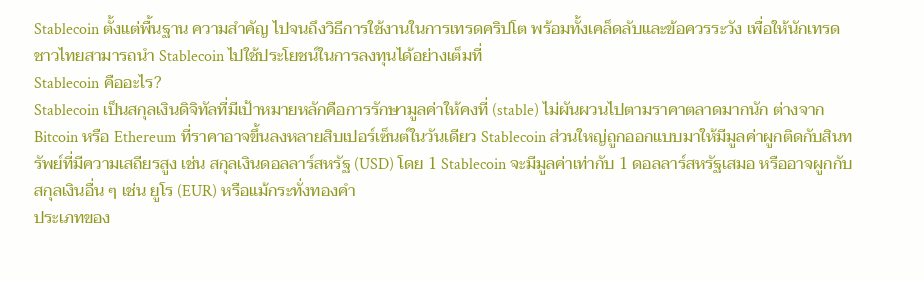Stablecoin ตั้งแต่พื้นฐาน ความสำคัญ ไปจนถึงวิธีการใช้งานในการเทรดคริปโต พร้อมทั้งเคล็ดลับและข้อควรระวัง เพื่อให้นักเทรดชาวไทยสามารถนำ Stablecoin ไปใช้ประโยชน์ในการลงทุนได้อย่างเต็มที่
Stablecoin คืออะไร?
Stablecoin เป็นสกุลเงินดิจิทัลที่มีเป้าหมายหลักคือการรักษามูลค่าให้คงที่ (stable) ไม่ผันผวนไปตามราคาตลาดมากนัก ต่างจาก Bitcoin หรือ Ethereum ที่ราคาอาจขึ้นลงหลายสิบเปอร์เซ็นต์ในวันเดียว Stablecoin ส่วนใหญ่ถูกออกแบบมาให้มีมูลค่าผูกติดกับสินทรัพย์ที่มีความเสถียรสูง เช่น สกุลเงินดอลลาร์สหรัฐ (USD) โดย 1 Stablecoin จะมีมูลค่าเท่ากับ 1 ดอลลาร์สหรัฐเสมอ หรืออาจผูกกับสกุลเงินอื่น ๆ เช่น ยูโร (EUR) หรือแม้กระทั่งทองคำ
ประเภทของ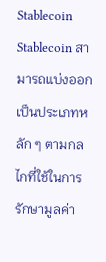Stablecoin
Stablecoin สามารถแบ่งออกเป็นประเภทหลัก ๆ ตามกลไกที่ใช้ในการรักษามูลค่า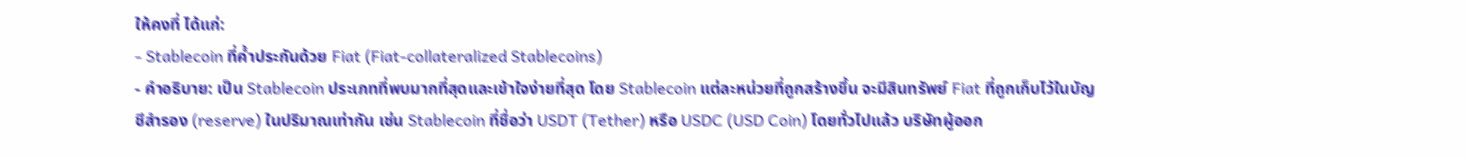ให้คงที่ ได้แก่:
- Stablecoin ที่ค้ำประกันด้วย Fiat (Fiat-collateralized Stablecoins)
- คำอธิบาย: เป็น Stablecoin ประเภทที่พบมากที่สุดและเข้าใจง่ายที่สุด โดย Stablecoin แต่ละหน่วยที่ถูกสร้างขึ้น จะมีสินทรัพย์ Fiat ที่ถูกเก็บไว้ในบัญชีสำรอง (reserve) ในปริมาณเท่ากัน เช่น Stablecoin ที่ชื่อว่า USDT (Tether) หรือ USDC (USD Coin) โดยทั่วไปแล้ว บริษัทผู้ออก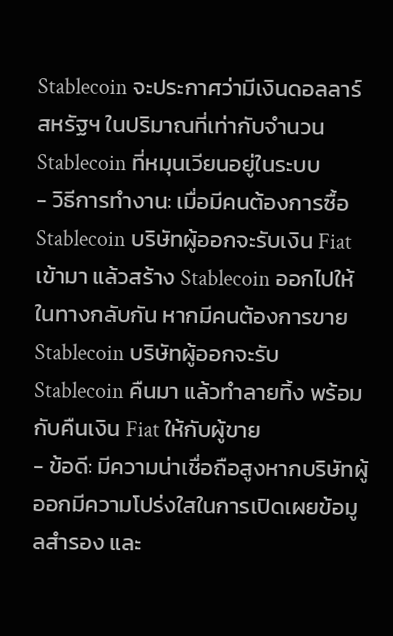Stablecoin จะประกาศว่ามีเงินดอลลาร์สหรัฐฯ ในปริมาณที่เท่ากับจำนวน Stablecoin ที่หมุนเวียนอยู่ในระบบ
- วิธีการทำงาน: เมื่อมีคนต้องการซื้อ Stablecoin บริษัทผู้ออกจะรับเงิน Fiat เข้ามา แล้วสร้าง Stablecoin ออกไปให้ ในทางกลับกัน หากมีคนต้องการขาย Stablecoin บริษัทผู้ออกจะรับ Stablecoin คืนมา แล้วทำลายทิ้ง พร้อมกับคืนเงิน Fiat ให้กับผู้ขาย
- ข้อดี: มีความน่าเชื่อถือสูงหากบริษัทผู้ออกมีความโปร่งใสในการเปิดเผยข้อมูลสำรอง และ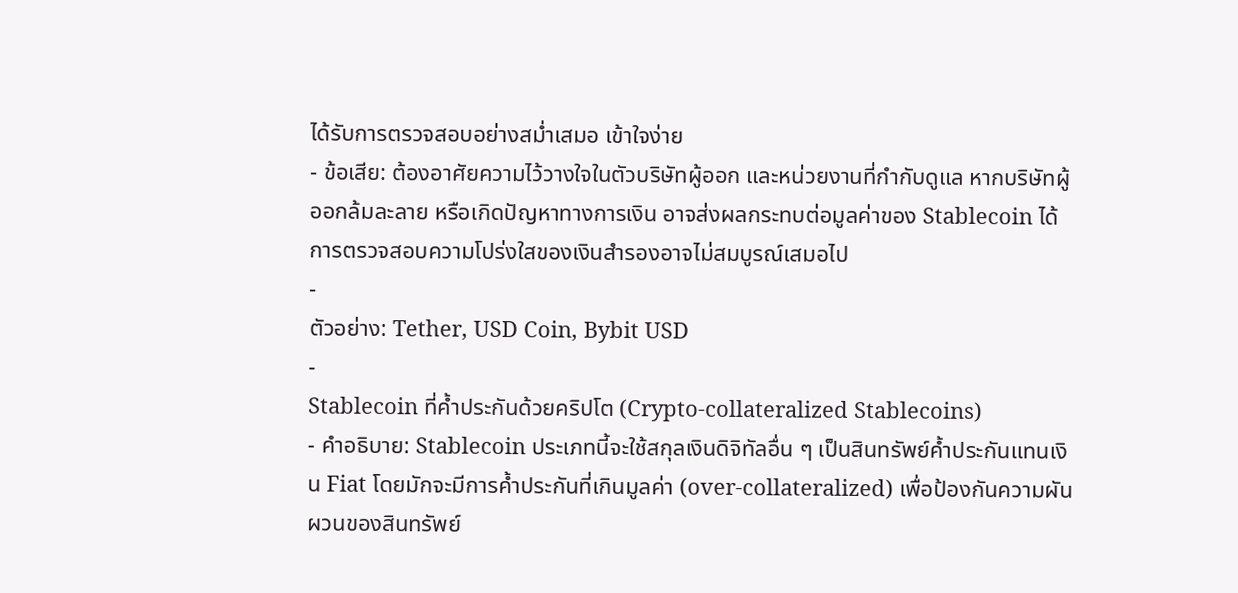ได้รับการตรวจสอบอย่างสม่ำเสมอ เข้าใจง่าย
- ข้อเสีย: ต้องอาศัยความไว้วางใจในตัวบริษัทผู้ออก และหน่วยงานที่กำกับดูแล หากบริษัทผู้ออกล้มละลาย หรือเกิดปัญหาทางการเงิน อาจส่งผลกระทบต่อมูลค่าของ Stablecoin ได้ การตรวจสอบความโปร่งใสของเงินสำรองอาจไม่สมบูรณ์เสมอไป
-
ตัวอย่าง: Tether, USD Coin, Bybit USD
-
Stablecoin ที่ค้ำประกันด้วยคริปโต (Crypto-collateralized Stablecoins)
- คำอธิบาย: Stablecoin ประเภทนี้จะใช้สกุลเงินดิจิทัลอื่น ๆ เป็นสินทรัพย์ค้ำประกันแทนเงิน Fiat โดยมักจะมีการค้ำประกันที่เกินมูลค่า (over-collateralized) เพื่อป้องกันความผันผวนของสินทรัพย์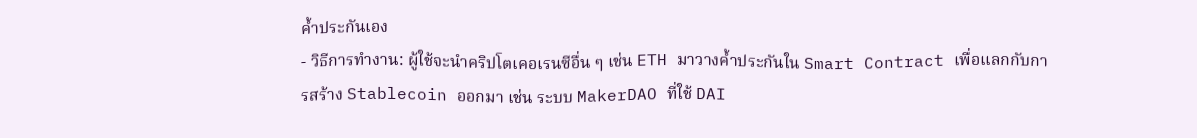ค้ำประกันเอง
- วิธีการทำงาน: ผู้ใช้จะนำคริปโตเคอเรนซีอื่น ๆ เช่น ETH มาวางค้ำประกันใน Smart Contract เพื่อแลกกับการสร้าง Stablecoin ออกมา เช่น ระบบ MakerDAO ที่ใช้ DAI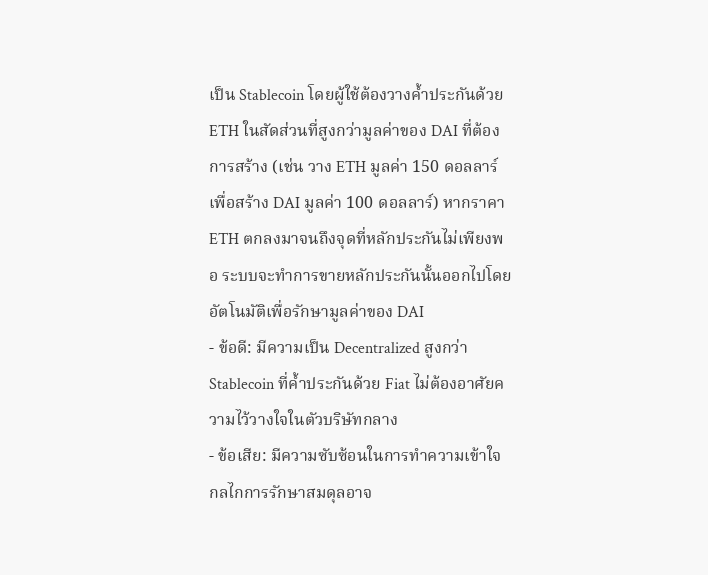เป็น Stablecoin โดยผู้ใช้ต้องวางค้ำประกันด้วย ETH ในสัดส่วนที่สูงกว่ามูลค่าของ DAI ที่ต้องการสร้าง (เช่น วาง ETH มูลค่า 150 ดอลลาร์ เพื่อสร้าง DAI มูลค่า 100 ดอลลาร์) หากราคา ETH ตกลงมาจนถึงจุดที่หลักประกันไม่เพียงพอ ระบบจะทำการขายหลักประกันนั้นออกไปโดยอัตโนมัติเพื่อรักษามูลค่าของ DAI
- ข้อดี: มีความเป็น Decentralized สูงกว่า Stablecoin ที่ค้ำประกันด้วย Fiat ไม่ต้องอาศัยความไว้วางใจในตัวบริษัทกลาง
- ข้อเสีย: มีความซับซ้อนในการทำความเข้าใจ กลไกการรักษาสมดุลอาจ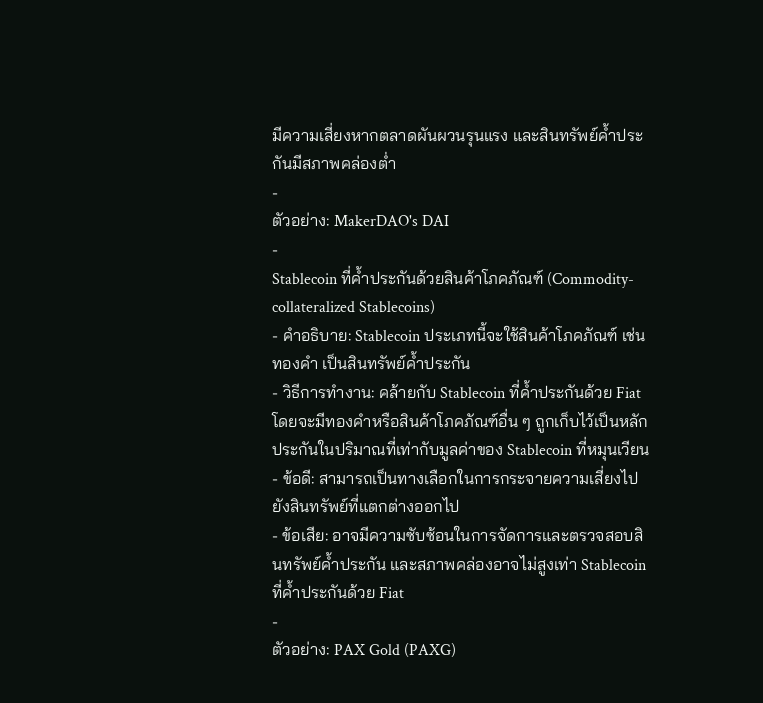มีความเสี่ยงหากตลาดผันผวนรุนแรง และสินทรัพย์ค้ำประกันมีสภาพคล่องต่ำ
-
ตัวอย่าง: MakerDAO's DAI
-
Stablecoin ที่ค้ำประกันด้วยสินค้าโภคภัณฑ์ (Commodity-collateralized Stablecoins)
- คำอธิบาย: Stablecoin ประเภทนี้จะใช้สินค้าโภคภัณฑ์ เช่น ทองคำ เป็นสินทรัพย์ค้ำประกัน
- วิธีการทำงาน: คล้ายกับ Stablecoin ที่ค้ำประกันด้วย Fiat โดยจะมีทองคำหรือสินค้าโภคภัณฑ์อื่น ๆ ถูกเก็บไว้เป็นหลักประกันในปริมาณที่เท่ากับมูลค่าของ Stablecoin ที่หมุนเวียน
- ข้อดี: สามารถเป็นทางเลือกในการกระจายความเสี่ยงไปยังสินทรัพย์ที่แตกต่างออกไป
- ข้อเสีย: อาจมีความซับซ้อนในการจัดการและตรวจสอบสินทรัพย์ค้ำประกัน และสภาพคล่องอาจไม่สูงเท่า Stablecoin ที่ค้ำประกันด้วย Fiat
-
ตัวอย่าง: PAX Gold (PAXG)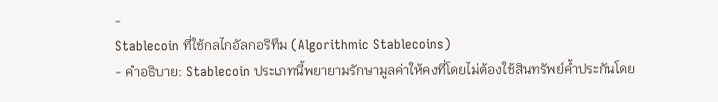-
Stablecoin ที่ใช้กลไกอัลกอริทึม (Algorithmic Stablecoins)
- คำอธิบาย: Stablecoin ประเภทนี้พยายามรักษามูลค่าให้คงที่โดยไม่ต้องใช้สินทรัพย์ค้ำประกันโดย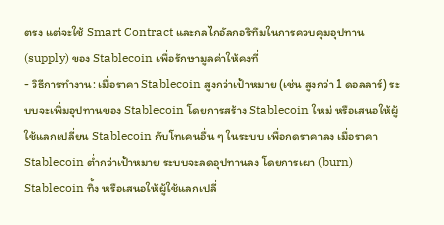ตรง แต่จะใช้ Smart Contract และกลไกอัลกอริทึมในการควบคุมอุปทาน (supply) ของ Stablecoin เพื่อรักษามูลค่าให้คงที่
- วิธีการทำงาน: เมื่อราคา Stablecoin สูงกว่าเป้าหมาย (เช่น สูงกว่า 1 ดอลลาร์) ระบบจะเพิ่มอุปทานของ Stablecoin โดยการสร้าง Stablecoin ใหม่ หรือเสนอให้ผู้ใช้แลกเปลี่ยน Stablecoin กับโทเคนอื่น ๆ ในระบบ เพื่อกดราคาลง เมื่อราคา Stablecoin ต่ำกว่าเป้าหมาย ระบบจะลดอุปทานลง โดยการเผา (burn) Stablecoin ทิ้ง หรือเสนอให้ผู้ใช้แลกเปลี่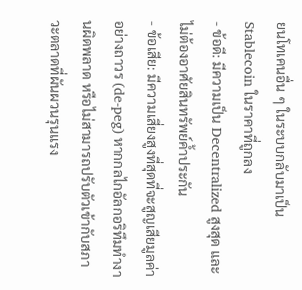ยนโทเคนอื่น ๆ ในระบบกลับมาเป็น Stablecoin ในราคาที่ถูกลง
- ข้อดี: มีความเป็น Decentralized สูงสุด และไม่ต้องอาศัยสินทรัพย์ค้ำประกัน
- ข้อเสีย: มีความเสี่ยงสูงที่สุดที่จะสูญเสียมูลค่าอย่างถาวร (de-peg) หากกลไกอัลกอริทึมทำงานผิดพลาด หรือไม่สามารถปรับตัวเข้ากับสภาวะตลาดที่ผันผวนรุนแรง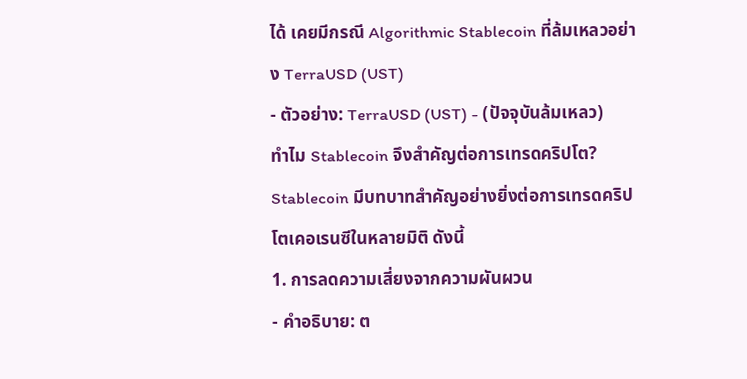ได้ เคยมีกรณี Algorithmic Stablecoin ที่ล้มเหลวอย่าง TerraUSD (UST)
- ตัวอย่าง: TerraUSD (UST) - (ปัจจุบันล้มเหลว)
ทำไม Stablecoin จึงสำคัญต่อการเทรดคริปโต?
Stablecoin มีบทบาทสำคัญอย่างยิ่งต่อการเทรดคริปโตเคอเรนซีในหลายมิติ ดังนี้
1. การลดความเสี่ยงจากความผันผวน
- คำอธิบาย: ต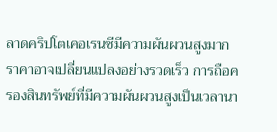ลาดคริปโตเคอเรนซีมีความผันผวนสูงมาก ราคาอาจเปลี่ยนแปลงอย่างรวดเร็ว การถือครองสินทรัพย์ที่มีความผันผวนสูงเป็นเวลานา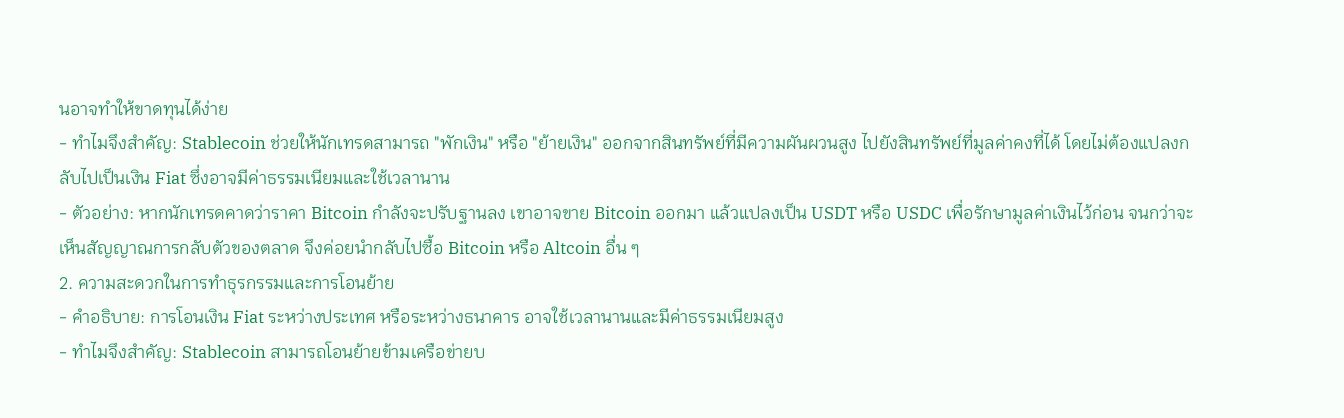นอาจทำให้ขาดทุนได้ง่าย
- ทำไมจึงสำคัญ: Stablecoin ช่วยให้นักเทรดสามารถ "พักเงิน" หรือ "ย้ายเงิน" ออกจากสินทรัพย์ที่มีความผันผวนสูง ไปยังสินทรัพย์ที่มูลค่าคงที่ได้ โดยไม่ต้องแปลงกลับไปเป็นเงิน Fiat ซึ่งอาจมีค่าธรรมเนียมและใช้เวลานาน
- ตัวอย่าง: หากนักเทรดคาดว่าราคา Bitcoin กำลังจะปรับฐานลง เขาอาจขาย Bitcoin ออกมา แล้วแปลงเป็น USDT หรือ USDC เพื่อรักษามูลค่าเงินไว้ก่อน จนกว่าจะเห็นสัญญาณการกลับตัวของตลาด จึงค่อยนำกลับไปซื้อ Bitcoin หรือ Altcoin อื่น ๆ
2. ความสะดวกในการทำธุรกรรมและการโอนย้าย
- คำอธิบาย: การโอนเงิน Fiat ระหว่างประเทศ หรือระหว่างธนาคาร อาจใช้เวลานานและมีค่าธรรมเนียมสูง
- ทำไมจึงสำคัญ: Stablecoin สามารถโอนย้ายข้ามเครือข่ายบ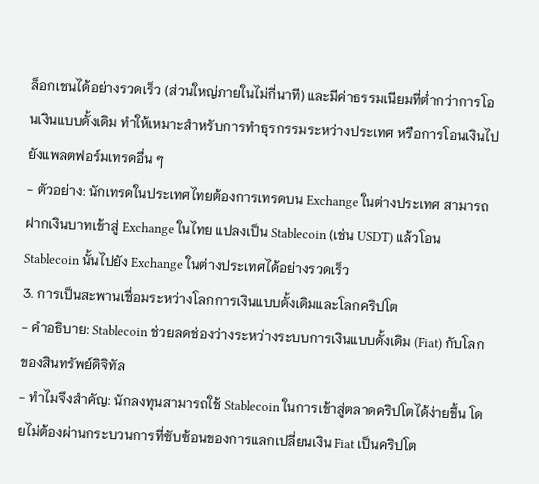ล็อกเชนได้อย่างรวดเร็ว (ส่วนใหญ่ภายในไม่กี่นาที) และมีค่าธรรมเนียมที่ต่ำกว่าการโอนเงินแบบดั้งเดิม ทำให้เหมาะสำหรับการทำธุรกรรมระหว่างประเทศ หรือการโอนเงินไปยังแพลตฟอร์มเทรดอื่น ๆ
- ตัวอย่าง: นักเทรดในประเทศไทยต้องการเทรดบน Exchange ในต่างประเทศ สามารถฝากเงินบาทเข้าสู่ Exchange ในไทย แปลงเป็น Stablecoin (เช่น USDT) แล้วโอน Stablecoin นั้นไปยัง Exchange ในต่างประเทศได้อย่างรวดเร็ว
3. การเป็นสะพานเชื่อมระหว่างโลกการเงินแบบดั้งเดิมและโลกคริปโต
- คำอธิบาย: Stablecoin ช่วยลดช่องว่างระหว่างระบบการเงินแบบดั้งเดิม (Fiat) กับโลกของสินทรัพย์ดิจิทัล
- ทำไมจึงสำคัญ: นักลงทุนสามารถใช้ Stablecoin ในการเข้าสู่ตลาดคริปโตได้ง่ายขึ้น โดยไม่ต้องผ่านกระบวนการที่ซับซ้อนของการแลกเปลี่ยนเงิน Fiat เป็นคริปโต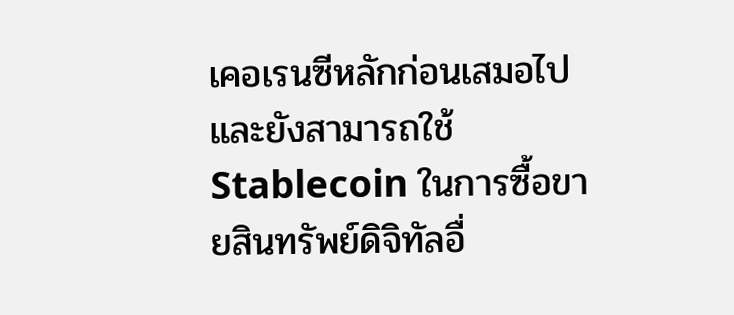เคอเรนซีหลักก่อนเสมอไป และยังสามารถใช้ Stablecoin ในการซื้อขายสินทรัพย์ดิจิทัลอื่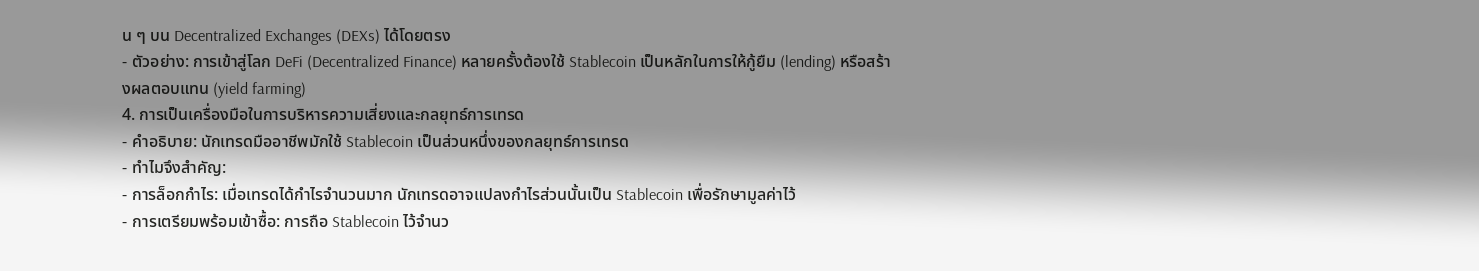น ๆ บน Decentralized Exchanges (DEXs) ได้โดยตรง
- ตัวอย่าง: การเข้าสู่โลก DeFi (Decentralized Finance) หลายครั้งต้องใช้ Stablecoin เป็นหลักในการให้กู้ยืม (lending) หรือสร้างผลตอบแทน (yield farming)
4. การเป็นเครื่องมือในการบริหารความเสี่ยงและกลยุทธ์การเทรด
- คำอธิบาย: นักเทรดมืออาชีพมักใช้ Stablecoin เป็นส่วนหนึ่งของกลยุทธ์การเทรด
- ทำไมจึงสำคัญ:
- การล็อกกำไร: เมื่อเทรดได้กำไรจำนวนมาก นักเทรดอาจแปลงกำไรส่วนนั้นเป็น Stablecoin เพื่อรักษามูลค่าไว้
- การเตรียมพร้อมเข้าซื้อ: การถือ Stablecoin ไว้จำนว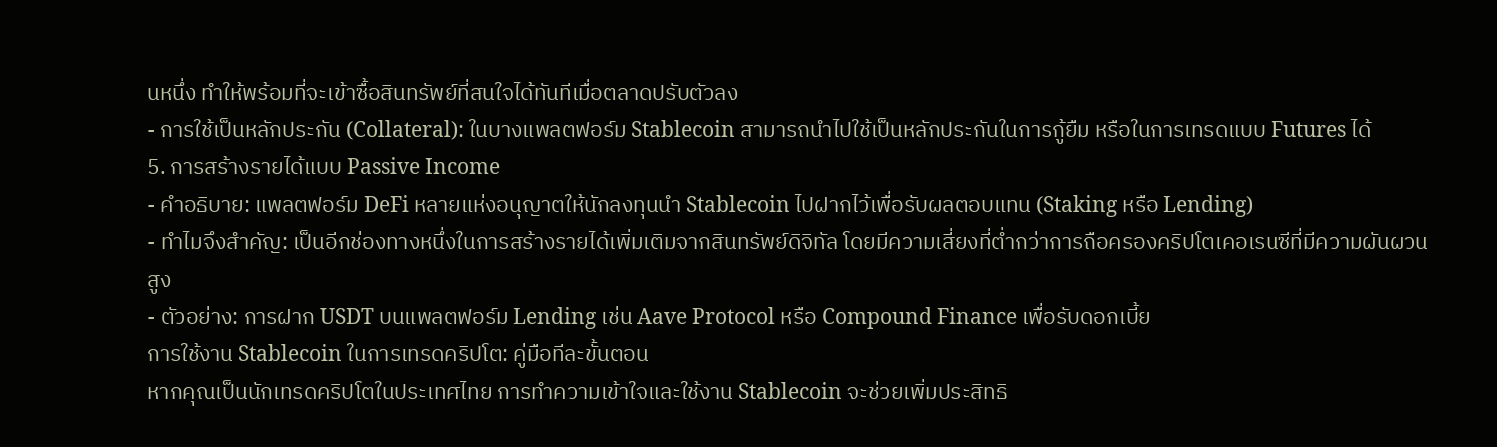นหนึ่ง ทำให้พร้อมที่จะเข้าซื้อสินทรัพย์ที่สนใจได้ทันทีเมื่อตลาดปรับตัวลง
- การใช้เป็นหลักประกัน (Collateral): ในบางแพลตฟอร์ม Stablecoin สามารถนำไปใช้เป็นหลักประกันในการกู้ยืม หรือในการเทรดแบบ Futures ได้
5. การสร้างรายได้แบบ Passive Income
- คำอธิบาย: แพลตฟอร์ม DeFi หลายแห่งอนุญาตให้นักลงทุนนำ Stablecoin ไปฝากไว้เพื่อรับผลตอบแทน (Staking หรือ Lending)
- ทำไมจึงสำคัญ: เป็นอีกช่องทางหนึ่งในการสร้างรายได้เพิ่มเติมจากสินทรัพย์ดิจิทัล โดยมีความเสี่ยงที่ต่ำกว่าการถือครองคริปโตเคอเรนซีที่มีความผันผวนสูง
- ตัวอย่าง: การฝาก USDT บนแพลตฟอร์ม Lending เช่น Aave Protocol หรือ Compound Finance เพื่อรับดอกเบี้ย
การใช้งาน Stablecoin ในการเทรดคริปโต: คู่มือทีละขั้นตอน
หากคุณเป็นนักเทรดคริปโตในประเทศไทย การทำความเข้าใจและใช้งาน Stablecoin จะช่วยเพิ่มประสิทธิ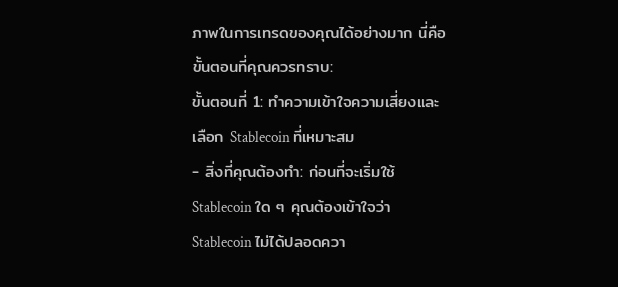ภาพในการเทรดของคุณได้อย่างมาก นี่คือขั้นตอนที่คุณควรทราบ:
ขั้นตอนที่ 1: ทำความเข้าใจความเสี่ยงและเลือก Stablecoin ที่เหมาะสม
- สิ่งที่คุณต้องทำ: ก่อนที่จะเริ่มใช้ Stablecoin ใด ๆ คุณต้องเข้าใจว่า Stablecoin ไม่ได้ปลอดควา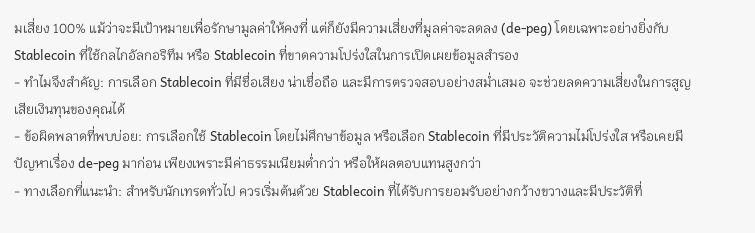มเสี่ยง 100% แม้ว่าจะมีเป้าหมายเพื่อรักษามูลค่าให้คงที่ แต่ก็ยังมีความเสี่ยงที่มูลค่าจะลดลง (de-peg) โดยเฉพาะอย่างยิ่งกับ Stablecoin ที่ใช้กลไกอัลกอริทึม หรือ Stablecoin ที่ขาดความโปร่งใสในการเปิดเผยข้อมูลสำรอง
- ทำไมจึงสำคัญ: การเลือก Stablecoin ที่มีชื่อเสียง น่าเชื่อถือ และมีการตรวจสอบอย่างสม่ำเสมอ จะช่วยลดความเสี่ยงในการสูญเสียเงินทุนของคุณได้
- ข้อผิดพลาดที่พบบ่อย: การเลือกใช้ Stablecoin โดยไม่ศึกษาข้อมูล หรือเลือก Stablecoin ที่มีประวัติความไม่โปร่งใส หรือเคยมีปัญหาเรื่อง de-peg มาก่อน เพียงเพราะมีค่าธรรมเนียมต่ำกว่า หรือให้ผลตอบแทนสูงกว่า
- ทางเลือกที่แนะนำ: สำหรับนักเทรดทั่วไป ควรเริ่มต้นด้วย Stablecoin ที่ได้รับการยอมรับอย่างกว้างขวางและมีประวัติที่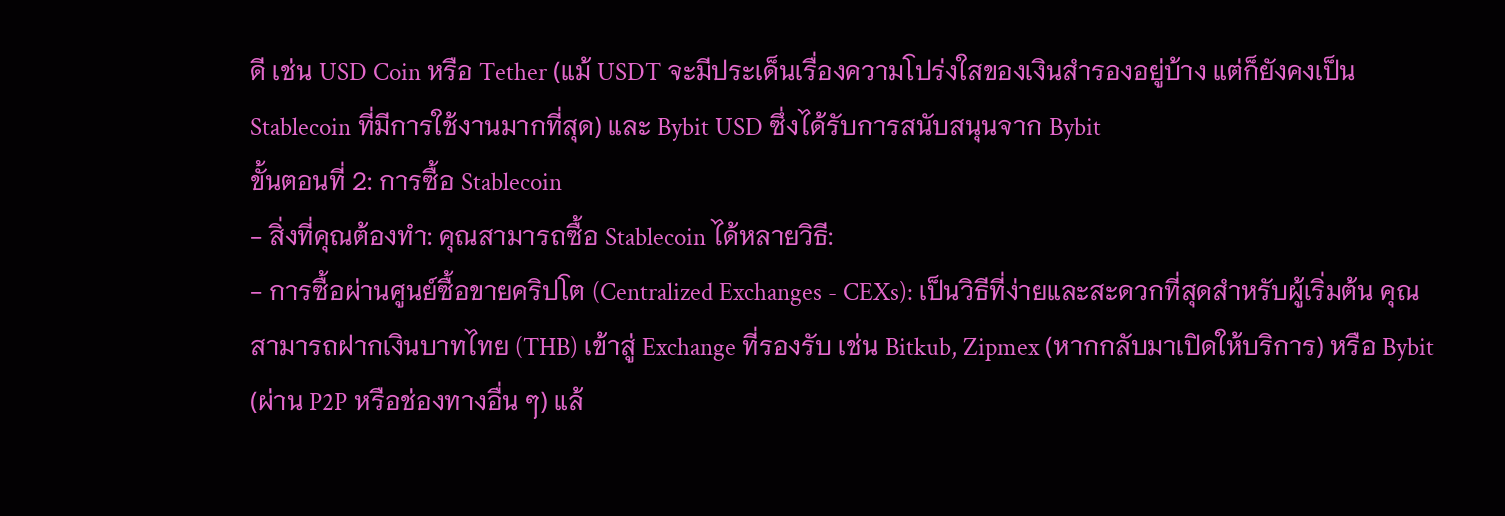ดี เช่น USD Coin หรือ Tether (แม้ USDT จะมีประเด็นเรื่องความโปร่งใสของเงินสำรองอยู่บ้าง แต่ก็ยังคงเป็น Stablecoin ที่มีการใช้งานมากที่สุด) และ Bybit USD ซึ่งได้รับการสนับสนุนจาก Bybit
ขั้นตอนที่ 2: การซื้อ Stablecoin
- สิ่งที่คุณต้องทำ: คุณสามารถซื้อ Stablecoin ได้หลายวิธี:
- การซื้อผ่านศูนย์ซื้อขายคริปโต (Centralized Exchanges - CEXs): เป็นวิธีที่ง่ายและสะดวกที่สุดสำหรับผู้เริ่มต้น คุณสามารถฝากเงินบาทไทย (THB) เข้าสู่ Exchange ที่รองรับ เช่น Bitkub, Zipmex (หากกลับมาเปิดให้บริการ) หรือ Bybit (ผ่าน P2P หรือช่องทางอื่น ๆ) แล้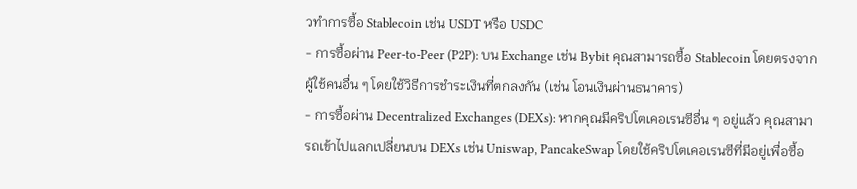วทำการซื้อ Stablecoin เช่น USDT หรือ USDC
- การซื้อผ่าน Peer-to-Peer (P2P): บน Exchange เช่น Bybit คุณสามารถซื้อ Stablecoin โดยตรงจากผู้ใช้คนอื่น ๆ โดยใช้วิธีการชำระเงินที่ตกลงกัน (เช่น โอนเงินผ่านธนาคาร)
- การซื้อผ่าน Decentralized Exchanges (DEXs): หากคุณมีคริปโตเคอเรนซีอื่น ๆ อยู่แล้ว คุณสามารถเข้าไปแลกเปลี่ยนบน DEXs เช่น Uniswap, PancakeSwap โดยใช้คริปโตเคอเรนซีที่มีอยู่เพื่อซื้อ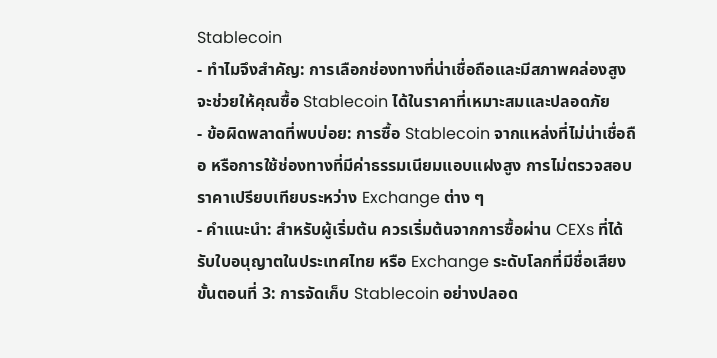Stablecoin
- ทำไมจึงสำคัญ: การเลือกช่องทางที่น่าเชื่อถือและมีสภาพคล่องสูง จะช่วยให้คุณซื้อ Stablecoin ได้ในราคาที่เหมาะสมและปลอดภัย
- ข้อผิดพลาดที่พบบ่อย: การซื้อ Stablecoin จากแหล่งที่ไม่น่าเชื่อถือ หรือการใช้ช่องทางที่มีค่าธรรมเนียมแอบแฝงสูง การไม่ตรวจสอบราคาเปรียบเทียบระหว่าง Exchange ต่าง ๆ
- คำแนะนำ: สำหรับผู้เริ่มต้น ควรเริ่มต้นจากการซื้อผ่าน CEXs ที่ได้รับใบอนุญาตในประเทศไทย หรือ Exchange ระดับโลกที่มีชื่อเสียง
ขั้นตอนที่ 3: การจัดเก็บ Stablecoin อย่างปลอด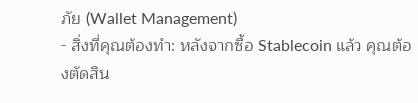ภัย (Wallet Management)
- สิ่งที่คุณต้องทำ: หลังจากซื้อ Stablecoin แล้ว คุณต้องตัดสิน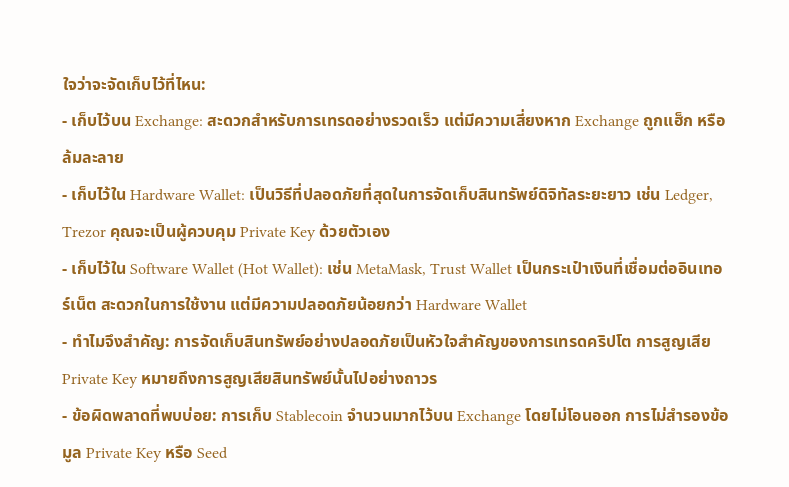ใจว่าจะจัดเก็บไว้ที่ไหน:
- เก็บไว้บน Exchange: สะดวกสำหรับการเทรดอย่างรวดเร็ว แต่มีความเสี่ยงหาก Exchange ถูกแฮ็ก หรือล้มละลาย
- เก็บไว้ใน Hardware Wallet: เป็นวิธีที่ปลอดภัยที่สุดในการจัดเก็บสินทรัพย์ดิจิทัลระยะยาว เช่น Ledger, Trezor คุณจะเป็นผู้ควบคุม Private Key ด้วยตัวเอง
- เก็บไว้ใน Software Wallet (Hot Wallet): เช่น MetaMask, Trust Wallet เป็นกระเป๋าเงินที่เชื่อมต่ออินเทอร์เน็ต สะดวกในการใช้งาน แต่มีความปลอดภัยน้อยกว่า Hardware Wallet
- ทำไมจึงสำคัญ: การจัดเก็บสินทรัพย์อย่างปลอดภัยเป็นหัวใจสำคัญของการเทรดคริปโต การสูญเสีย Private Key หมายถึงการสูญเสียสินทรัพย์นั้นไปอย่างถาวร
- ข้อผิดพลาดที่พบบ่อย: การเก็บ Stablecoin จำนวนมากไว้บน Exchange โดยไม่โอนออก การไม่สำรองข้อมูล Private Key หรือ Seed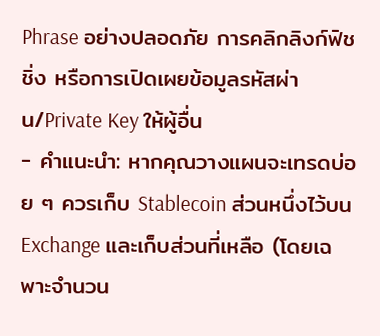Phrase อย่างปลอดภัย การคลิกลิงก์ฟิชชิ่ง หรือการเปิดเผยข้อมูลรหัสผ่าน/Private Key ให้ผู้อื่น
- คำแนะนำ: หากคุณวางแผนจะเทรดบ่อย ๆ ควรเก็บ Stablecoin ส่วนหนึ่งไว้บน Exchange และเก็บส่วนที่เหลือ (โดยเฉพาะจำนวน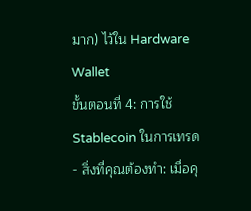มาก) ไว้ใน Hardware Wallet
ขั้นตอนที่ 4: การใช้ Stablecoin ในการเทรด
- สิ่งที่คุณต้องทำ: เมื่อคุ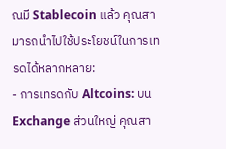ณมี Stablecoin แล้ว คุณสามารถนำไปใช้ประโยชน์ในการเทรดได้หลากหลาย:
- การเทรดกับ Altcoins: บน Exchange ส่วนใหญ่ คุณสา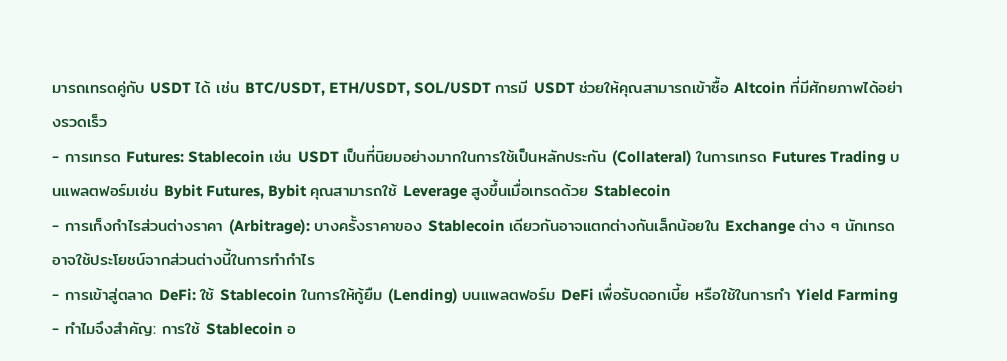มารถเทรดคู่กับ USDT ได้ เช่น BTC/USDT, ETH/USDT, SOL/USDT การมี USDT ช่วยให้คุณสามารถเข้าซื้อ Altcoin ที่มีศักยภาพได้อย่างรวดเร็ว
- การเทรด Futures: Stablecoin เช่น USDT เป็นที่นิยมอย่างมากในการใช้เป็นหลักประกัน (Collateral) ในการเทรด Futures Trading บนแพลตฟอร์มเช่น Bybit Futures, Bybit คุณสามารถใช้ Leverage สูงขึ้นเมื่อเทรดด้วย Stablecoin
- การเก็งกำไรส่วนต่างราคา (Arbitrage): บางครั้งราคาของ Stablecoin เดียวกันอาจแตกต่างกันเล็กน้อยใน Exchange ต่าง ๆ นักเทรดอาจใช้ประโยชน์จากส่วนต่างนี้ในการทำกำไร
- การเข้าสู่ตลาด DeFi: ใช้ Stablecoin ในการให้กู้ยืม (Lending) บนแพลตฟอร์ม DeFi เพื่อรับดอกเบี้ย หรือใช้ในการทำ Yield Farming
- ทำไมจึงสำคัญ: การใช้ Stablecoin อ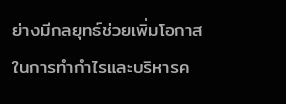ย่างมีกลยุทธ์ช่วยเพิ่มโอกาสในการทำกำไรและบริหารค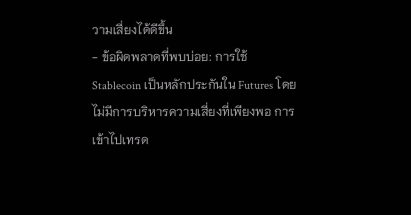วามเสี่ยงได้ดีขึ้น
- ข้อผิดพลาดที่พบบ่อย: การใช้ Stablecoin เป็นหลักประกันใน Futures โดยไม่มีการบริหารความเสี่ยงที่เพียงพอ การเข้าไปเทรด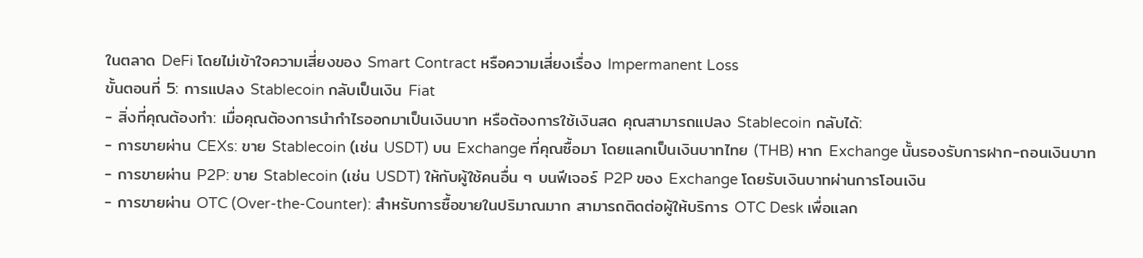ในตลาด DeFi โดยไม่เข้าใจความเสี่ยงของ Smart Contract หรือความเสี่ยงเรื่อง Impermanent Loss
ขั้นตอนที่ 5: การแปลง Stablecoin กลับเป็นเงิน Fiat
- สิ่งที่คุณต้องทำ: เมื่อคุณต้องการนำกำไรออกมาเป็นเงินบาท หรือต้องการใช้เงินสด คุณสามารถแปลง Stablecoin กลับได้:
- การขายผ่าน CEXs: ขาย Stablecoin (เช่น USDT) บน Exchange ที่คุณซื้อมา โดยแลกเป็นเงินบาทไทย (THB) หาก Exchange นั้นรองรับการฝาก-ถอนเงินบาท
- การขายผ่าน P2P: ขาย Stablecoin (เช่น USDT) ให้กับผู้ใช้คนอื่น ๆ บนฟีเจอร์ P2P ของ Exchange โดยรับเงินบาทผ่านการโอนเงิน
- การขายผ่าน OTC (Over-the-Counter): สำหรับการซื้อขายในปริมาณมาก สามารถติดต่อผู้ให้บริการ OTC Desk เพื่อแลก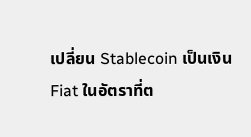เปลี่ยน Stablecoin เป็นเงิน Fiat ในอัตราที่ต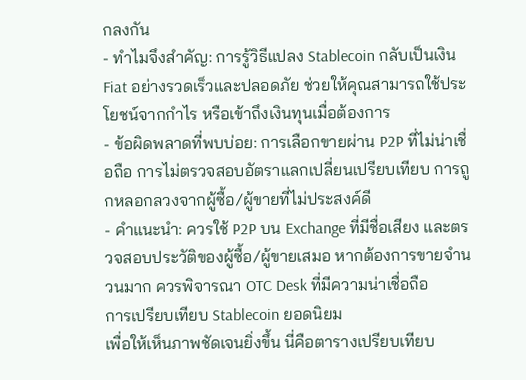กลงกัน
- ทำไมจึงสำคัญ: การรู้วิธีแปลง Stablecoin กลับเป็นเงิน Fiat อย่างรวดเร็วและปลอดภัย ช่วยให้คุณสามารถใช้ประโยชน์จากกำไร หรือเข้าถึงเงินทุนเมื่อต้องการ
- ข้อผิดพลาดที่พบบ่อย: การเลือกขายผ่าน P2P ที่ไม่น่าเชื่อถือ การไม่ตรวจสอบอัตราแลกเปลี่ยนเปรียบเทียบ การถูกหลอกลวงจากผู้ซื้อ/ผู้ขายที่ไม่ประสงค์ดี
- คำแนะนำ: ควรใช้ P2P บน Exchange ที่มีชื่อเสียง และตรวจสอบประวัติของผู้ซื้อ/ผู้ขายเสมอ หากต้องการขายจำนวนมาก ควรพิจารณา OTC Desk ที่มีความน่าเชื่อถือ
การเปรียบเทียบ Stablecoin ยอดนิยม
เพื่อให้เห็นภาพชัดเจนยิ่งขึ้น นี่คือตารางเปรียบเทียบ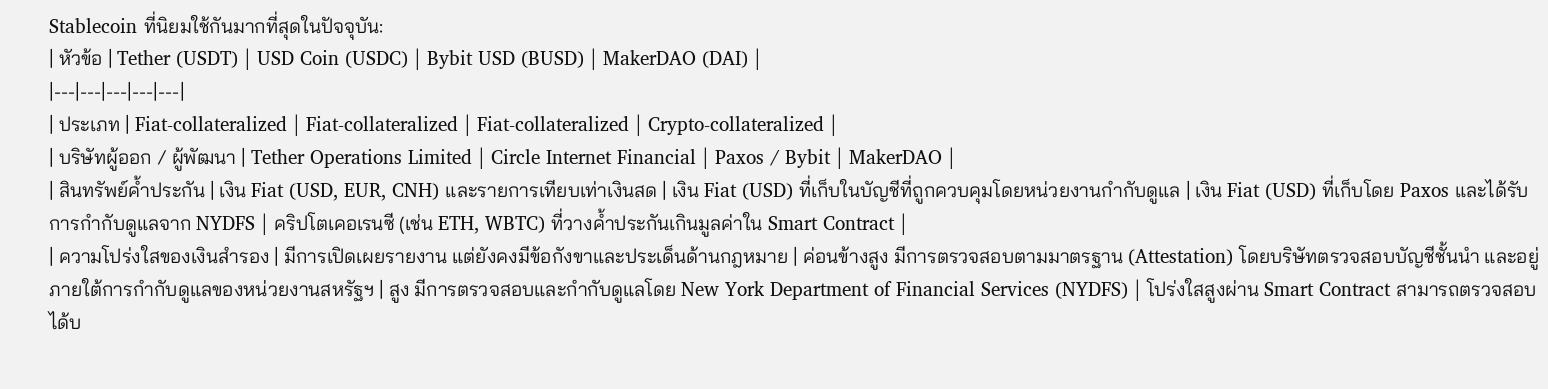Stablecoin ที่นิยมใช้กันมากที่สุดในปัจจุบัน:
| หัวข้อ | Tether (USDT) | USD Coin (USDC) | Bybit USD (BUSD) | MakerDAO (DAI) |
|---|---|---|---|---|
| ประเภท | Fiat-collateralized | Fiat-collateralized | Fiat-collateralized | Crypto-collateralized |
| บริษัทผู้ออก / ผู้พัฒนา | Tether Operations Limited | Circle Internet Financial | Paxos / Bybit | MakerDAO |
| สินทรัพย์ค้ำประกัน | เงิน Fiat (USD, EUR, CNH) และรายการเทียบเท่าเงินสด | เงิน Fiat (USD) ที่เก็บในบัญชีที่ถูกควบคุมโดยหน่วยงานกำกับดูแล | เงิน Fiat (USD) ที่เก็บโดย Paxos และได้รับการกำกับดูแลจาก NYDFS | คริปโตเคอเรนซี (เช่น ETH, WBTC) ที่วางค้ำประกันเกินมูลค่าใน Smart Contract |
| ความโปร่งใสของเงินสำรอง | มีการเปิดเผยรายงาน แต่ยังคงมีข้อกังขาและประเด็นด้านกฎหมาย | ค่อนข้างสูง มีการตรวจสอบตามมาตรฐาน (Attestation) โดยบริษัทตรวจสอบบัญชีชั้นนำ และอยู่ภายใต้การกำกับดูแลของหน่วยงานสหรัฐฯ | สูง มีการตรวจสอบและกำกับดูแลโดย New York Department of Financial Services (NYDFS) | โปร่งใสสูงผ่าน Smart Contract สามารถตรวจสอบได้บ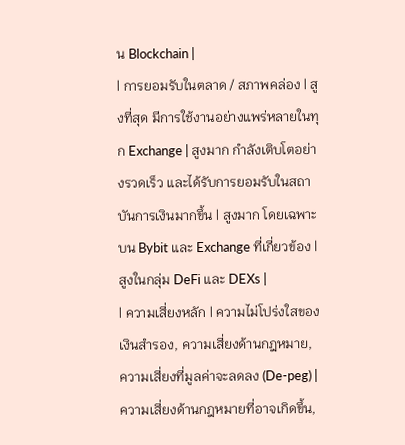น Blockchain |
| การยอมรับในตลาด / สภาพคล่อง | สูงที่สุด มีการใช้งานอย่างแพร่หลายในทุก Exchange | สูงมาก กำลังเติบโตอย่างรวดเร็ว และได้รับการยอมรับในสถาบันการเงินมากขึ้น | สูงมาก โดยเฉพาะบน Bybit และ Exchange ที่เกี่ยวข้อง | สูงในกลุ่ม DeFi และ DEXs |
| ความเสี่ยงหลัก | ความไม่โปร่งใสของเงินสำรอง, ความเสี่ยงด้านกฎหมาย, ความเสี่ยงที่มูลค่าจะลดลง (De-peg) | ความเสี่ยงด้านกฎหมายที่อาจเกิดขึ้น,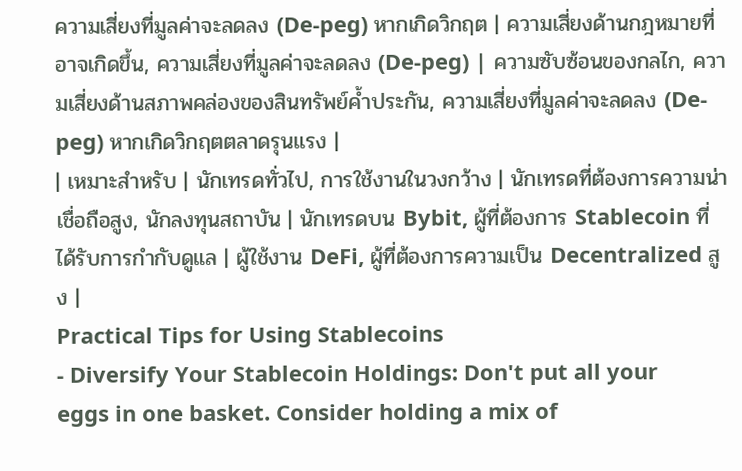ความเสี่ยงที่มูลค่าจะลดลง (De-peg) หากเกิดวิกฤต | ความเสี่ยงด้านกฎหมายที่อาจเกิดขึ้น, ความเสี่ยงที่มูลค่าจะลดลง (De-peg) | ความซับซ้อนของกลไก, ความเสี่ยงด้านสภาพคล่องของสินทรัพย์ค้ำประกัน, ความเสี่ยงที่มูลค่าจะลดลง (De-peg) หากเกิดวิกฤตตลาดรุนแรง |
| เหมาะสำหรับ | นักเทรดทั่วไป, การใช้งานในวงกว้าง | นักเทรดที่ต้องการความน่าเชื่อถือสูง, นักลงทุนสถาบัน | นักเทรดบน Bybit, ผู้ที่ต้องการ Stablecoin ที่ได้รับการกำกับดูแล | ผู้ใช้งาน DeFi, ผู้ที่ต้องการความเป็น Decentralized สูง |
Practical Tips for Using Stablecoins
- Diversify Your Stablecoin Holdings: Don't put all your eggs in one basket. Consider holding a mix of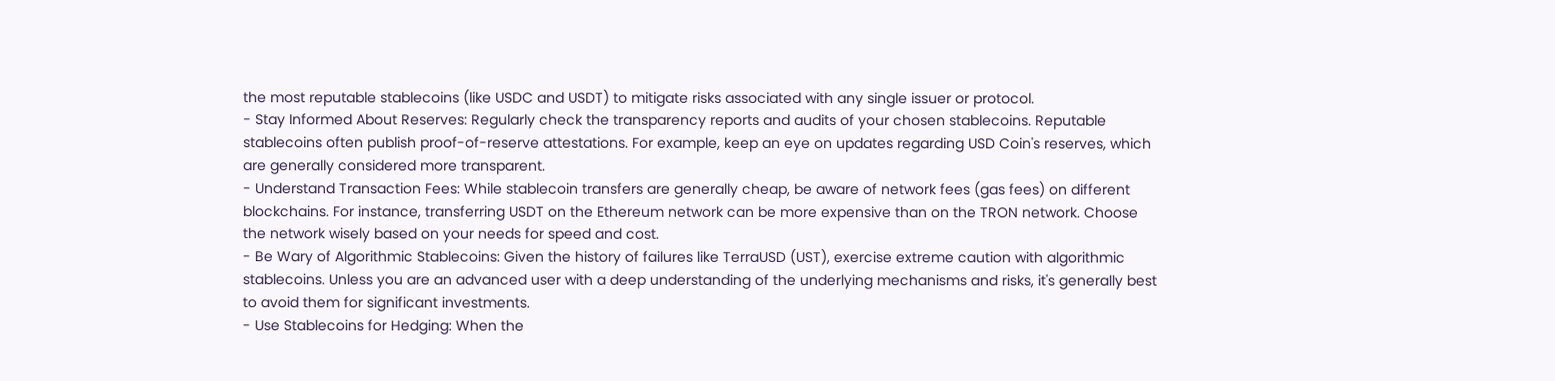the most reputable stablecoins (like USDC and USDT) to mitigate risks associated with any single issuer or protocol.
- Stay Informed About Reserves: Regularly check the transparency reports and audits of your chosen stablecoins. Reputable stablecoins often publish proof-of-reserve attestations. For example, keep an eye on updates regarding USD Coin's reserves, which are generally considered more transparent.
- Understand Transaction Fees: While stablecoin transfers are generally cheap, be aware of network fees (gas fees) on different blockchains. For instance, transferring USDT on the Ethereum network can be more expensive than on the TRON network. Choose the network wisely based on your needs for speed and cost.
- Be Wary of Algorithmic Stablecoins: Given the history of failures like TerraUSD (UST), exercise extreme caution with algorithmic stablecoins. Unless you are an advanced user with a deep understanding of the underlying mechanisms and risks, it's generally best to avoid them for significant investments.
- Use Stablecoins for Hedging: When the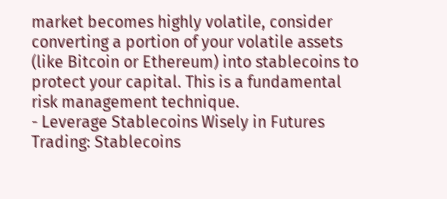market becomes highly volatile, consider converting a portion of your volatile assets (like Bitcoin or Ethereum) into stablecoins to protect your capital. This is a fundamental risk management technique.
- Leverage Stablecoins Wisely in Futures Trading: Stablecoins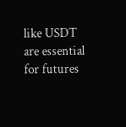like USDT are essential for futures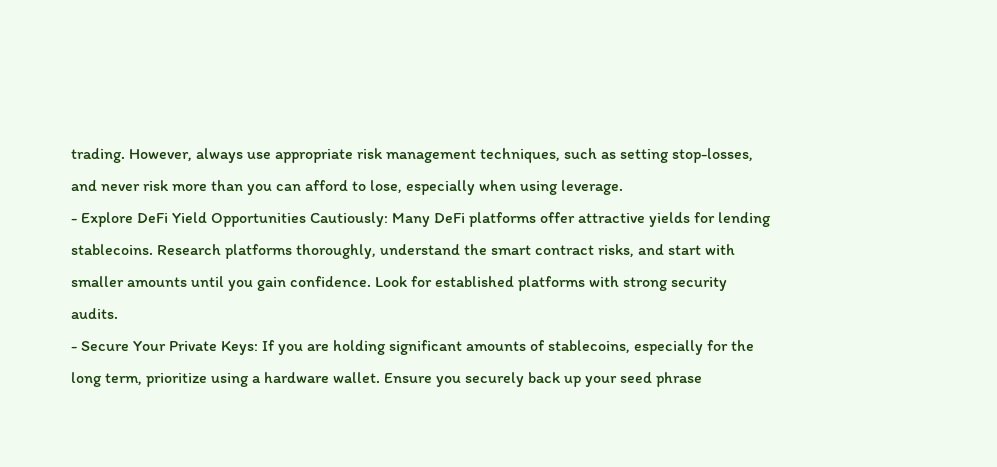trading. However, always use appropriate risk management techniques, such as setting stop-losses, and never risk more than you can afford to lose, especially when using leverage.
- Explore DeFi Yield Opportunities Cautiously: Many DeFi platforms offer attractive yields for lending stablecoins. Research platforms thoroughly, understand the smart contract risks, and start with smaller amounts until you gain confidence. Look for established platforms with strong security audits.
- Secure Your Private Keys: If you are holding significant amounts of stablecoins, especially for the long term, prioritize using a hardware wallet. Ensure you securely back up your seed phrase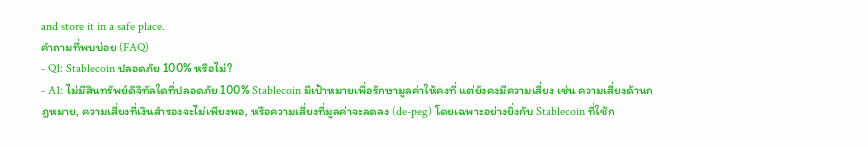and store it in a safe place.
คำถามที่พบบ่อย (FAQ)
- Q1: Stablecoin ปลอดภัย 100% หรือไม่?
- A1: ไม่มีสินทรัพย์ดิจิทัลใดที่ปลอดภัย 100% Stablecoin มีเป้าหมายเพื่อรักษามูลค่าให้คงที่ แต่ยังคงมีความเสี่ยง เช่น ความเสี่ยงด้านกฎหมาย, ความเสี่ยงที่เงินสำรองจะไม่เพียงพอ, หรือความเสี่ยงที่มูลค่าจะลดลง (de-peg) โดยเฉพาะอย่างยิ่งกับ Stablecoin ที่ใช้ก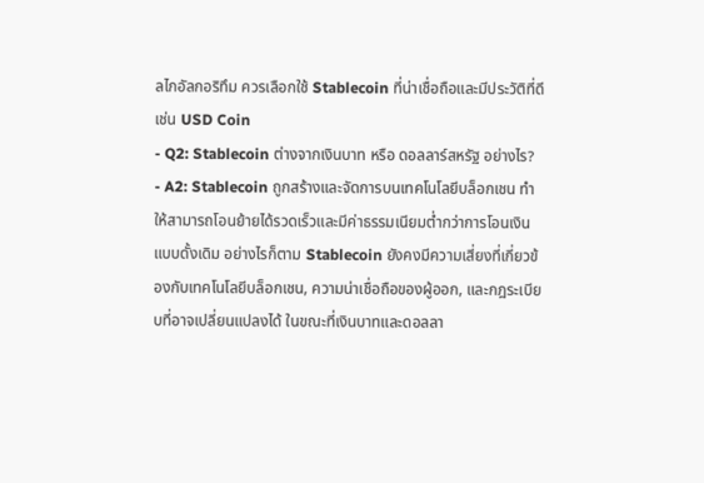ลไกอัลกอริทึม ควรเลือกใช้ Stablecoin ที่น่าเชื่อถือและมีประวัติที่ดี เช่น USD Coin
- Q2: Stablecoin ต่างจากเงินบาท หรือ ดอลลาร์สหรัฐ อย่างไร?
- A2: Stablecoin ถูกสร้างและจัดการบนเทคโนโลยีบล็อกเชน ทำให้สามารถโอนย้ายได้รวดเร็วและมีค่าธรรมเนียมต่ำกว่าการโอนเงินแบบดั้งเดิม อย่างไรก็ตาม Stablecoin ยังคงมีความเสี่ยงที่เกี่ยวข้องกับเทคโนโลยีบล็อกเชน, ความน่าเชื่อถือของผู้ออก, และกฎระเบียบที่อาจเปลี่ยนแปลงได้ ในขณะที่เงินบาทและดอลลา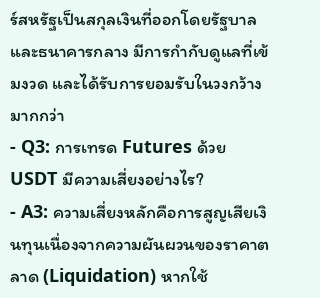ร์สหรัฐเป็นสกุลเงินที่ออกโดยรัฐบาลและธนาคารกลาง มีการกำกับดูแลที่เข้มงวด และได้รับการยอมรับในวงกว้างมากกว่า
- Q3: การเทรด Futures ด้วย USDT มีความเสี่ยงอย่างไร?
- A3: ความเสี่ยงหลักคือการสูญเสียเงินทุนเนื่องจากความผันผวนของราคาตลาด (Liquidation) หากใช้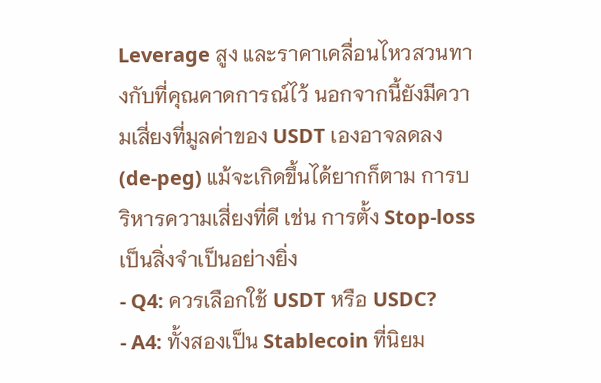Leverage สูง และราคาเคลื่อนไหวสวนทางกับที่คุณคาดการณ์ไว้ นอกจากนี้ยังมีความเสี่ยงที่มูลค่าของ USDT เองอาจลดลง (de-peg) แม้จะเกิดขึ้นได้ยากก็ตาม การบริหารความเสี่ยงที่ดี เช่น การตั้ง Stop-loss เป็นสิ่งจำเป็นอย่างยิ่ง
- Q4: ควรเลือกใช้ USDT หรือ USDC?
- A4: ทั้งสองเป็น Stablecoin ที่นิยม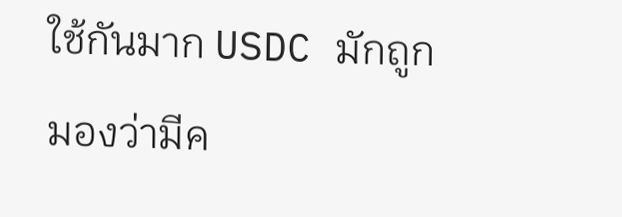ใช้กันมาก USDC มักถูกมองว่ามีค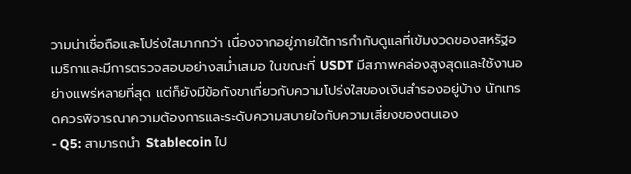วามน่าเชื่อถือและโปร่งใสมากกว่า เนื่องจากอยู่ภายใต้การกำกับดูแลที่เข้มงวดของสหรัฐอเมริกาและมีการตรวจสอบอย่างสม่ำเสมอ ในขณะที่ USDT มีสภาพคล่องสูงสุดและใช้งานอย่างแพร่หลายที่สุด แต่ก็ยังมีข้อกังขาเกี่ยวกับความโปร่งใสของเงินสำรองอยู่บ้าง นักเทรดควรพิจารณาความต้องการและระดับความสบายใจกับความเสี่ยงของตนเอง
- Q5: สามารถนำ Stablecoin ไป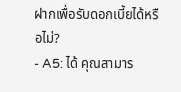ฝากเพื่อรับดอกเบี้ยได้หรือไม่?
- A5: ได้ คุณสามาร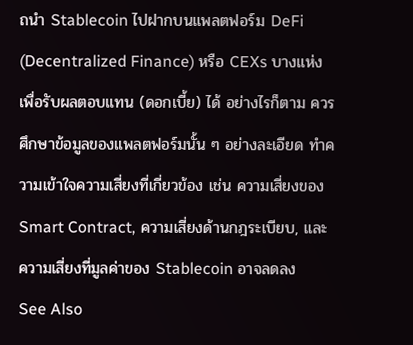ถนำ Stablecoin ไปฝากบนแพลตฟอร์ม DeFi (Decentralized Finance) หรือ CEXs บางแห่งเพื่อรับผลตอบแทน (ดอกเบี้ย) ได้ อย่างไรก็ตาม ควรศึกษาข้อมูลของแพลตฟอร์มนั้น ๆ อย่างละเอียด ทำความเข้าใจความเสี่ยงที่เกี่ยวข้อง เช่น ความเสี่ยงของ Smart Contract, ความเสี่ยงด้านกฎระเบียบ, และความเสี่ยงที่มูลค่าของ Stablecoin อาจลดลง
See Also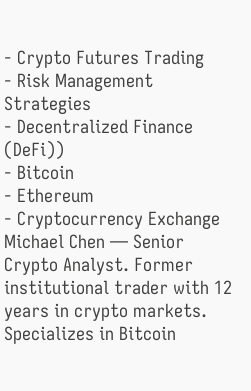- Crypto Futures Trading
- Risk Management Strategies
- Decentralized Finance (DeFi))
- Bitcoin
- Ethereum
- Cryptocurrency Exchange
Michael Chen — Senior Crypto Analyst. Former institutional trader with 12 years in crypto markets. Specializes in Bitcoin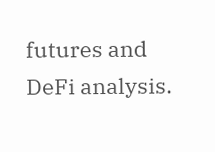futures and DeFi analysis.